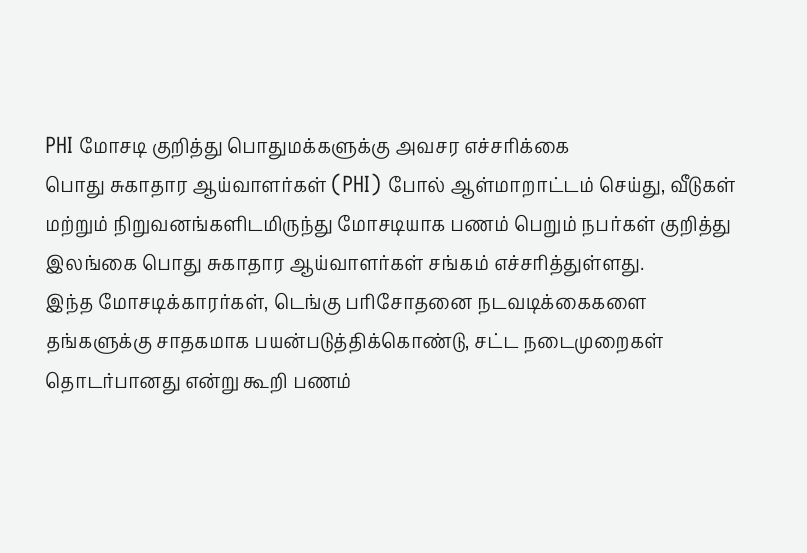PHI மோசடி குறித்து பொதுமக்களுக்கு அவசர எச்சரிக்கை
பொது சுகாதார ஆய்வாளர்கள் (PHI) போல் ஆள்மாறாட்டம் செய்து, வீடுகள் மற்றும் நிறுவனங்களிடமிருந்து மோசடியாக பணம் பெறும் நபர்கள் குறித்து இலங்கை பொது சுகாதார ஆய்வாளர்கள் சங்கம் எச்சரித்துள்ளது.
இந்த மோசடிக்காரர்கள், டெங்கு பரிசோதனை நடவடிக்கைகளை தங்களுக்கு சாதகமாக பயன்படுத்திக்கொண்டு, சட்ட நடைமுறைகள் தொடர்பானது என்று கூறி பணம்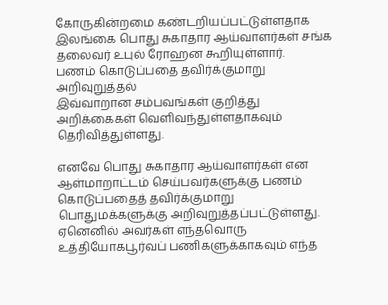கோருகின்றமை கண்டறியப்பட்டுள்ளதாக இலங்கை பொது சுகாதார ஆய்வாளர்கள் சங்க தலைவர் உபுல் ரோஹன கூறியுள்ளார்.
பணம் கொடுப்பதை தவிர்க்குமாறு அறிவுறுத்தல்
இவ்வாறான சம்பவங்கள் குறித்து அறிக்கைகள் வெளிவந்துள்ளதாகவும் தெரிவித்துள்ளது.

எனவே பொது சுகாதார ஆய்வாளர்கள் என ஆள்மாறாட்டம் செய்பவர்களுக்கு பணம் கொடுப்பதைத் தவிர்க்குமாறு பொதுமக்களுக்கு அறிவுறுத்தப்பட்டுள்ளது.
ஏனெனில் அவர்கள் எந்தவொரு உத்தியோகபூர்வப் பணிகளுக்காகவும் எந்த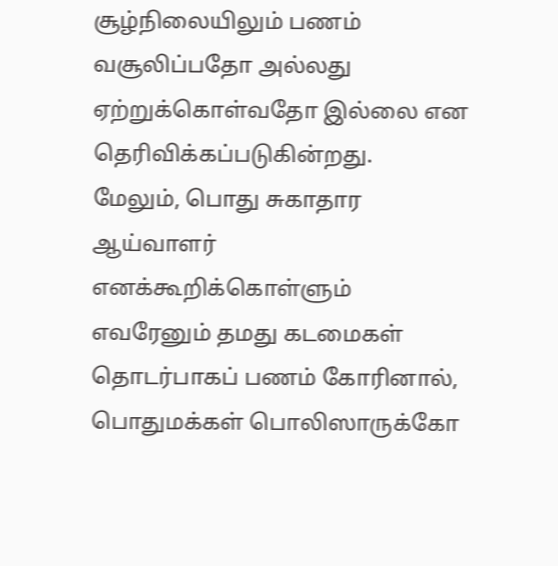சூழ்நிலையிலும் பணம் வசூலிப்பதோ அல்லது ஏற்றுக்கொள்வதோ இல்லை என தெரிவிக்கப்படுகின்றது.
மேலும், பொது சுகாதார ஆய்வாளர் எனக்கூறிக்கொள்ளும் எவரேனும் தமது கடமைகள் தொடர்பாகப் பணம் கோரினால், பொதுமக்கள் பொலிஸாருக்கோ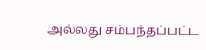அல்லது சம்பந்தப்பட்ட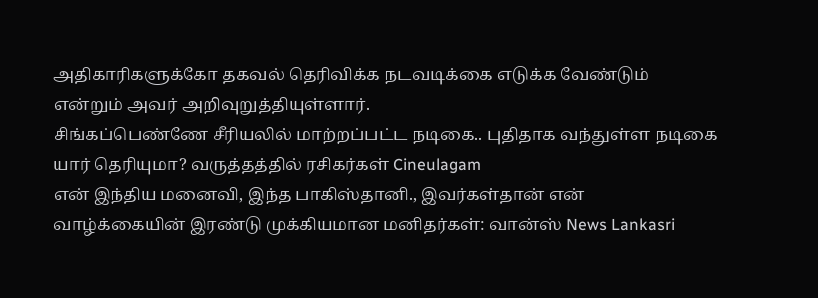அதிகாரிகளுக்கோ தகவல் தெரிவிக்க நடவடிக்கை எடுக்க வேண்டும் என்றும் அவர் அறிவுறுத்தியுள்ளார்.
சிங்கப்பெண்ணே சீரியலில் மாற்றப்பட்ட நடிகை.. புதிதாக வந்துள்ள நடிகை யார் தெரியுமா? வருத்தத்தில் ரசிகர்கள் Cineulagam
என் இந்திய மனைவி, இந்த பாகிஸ்தானி., இவர்கள்தான் என் வாழ்க்கையின் இரண்டு முக்கியமான மனிதர்கள்: வான்ஸ் News Lankasri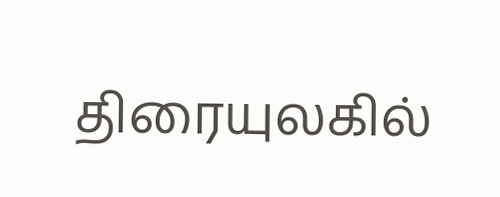திரையுலகில்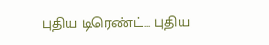புதிய டிரெண்ட்... புதிய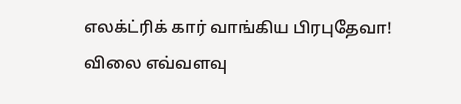எலக்ட்ரிக் கார் வாங்கிய பிரபுதேவா! விலை எவ்வளவு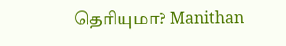தெரியுமா? Manithan